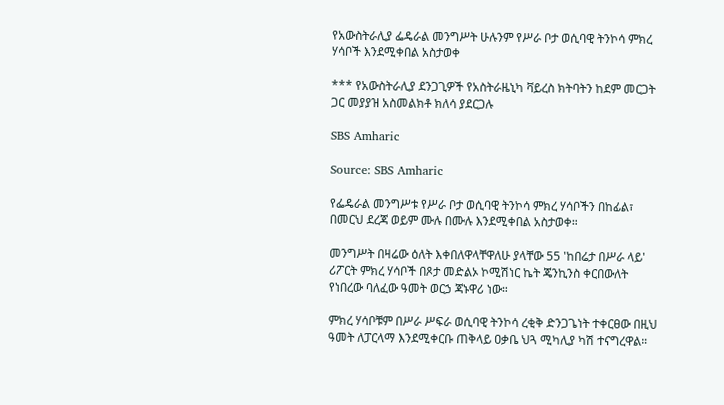የአውስትራሊያ ፌዴራል መንግሥት ሁሉንም የሥራ ቦታ ወሲባዊ ትንኮሳ ምክረ ሃሳቦች እንደሚቀበል አስታወቀ

*** የአውስትራሊያ ደንጋጊዎች የአስትራዜኒካ ቫይረስ ክትባትን ከደም መርጋት ጋር መያያዝ አስመልክቶ ክለሳ ያደርጋሉ

SBS Amharic

Source: SBS Amharic

የፌዴራል መንግሥቱ የሥራ ቦታ ወሲባዊ ትንኮሳ ምክረ ሃሳቦችን በከፊል፣ በመርህ ደረጃ ወይም ሙሉ በሙሉ እንደሚቀበል አስታወቀ።

መንግሥት በዛሬው ዕለት እቀበለዋላቸዋለሁ ያላቸው 55 'ከበሬታ በሥራ ላይ' ሪፖርት ምክረ ሃሳቦች በጾታ መድልኦ ኮሚሽነር ኬት ጄንኪንስ ቀርበውለት የነበረው ባለፈው ዓመት ወርኃ ጃኑዋሪ ነው።

ምክረ ሃሳቦቹም በሥራ ሥፍራ ወሲባዊ ትንኮሳ ረቂቅ ድንጋጌነት ተቀርፀው በዚህ ዓመት ለፓርላማ እንደሚቀርቡ ጠቅላይ ዐቃቤ ህጓ ሚካሊያ ካሽ ተናግረዋል።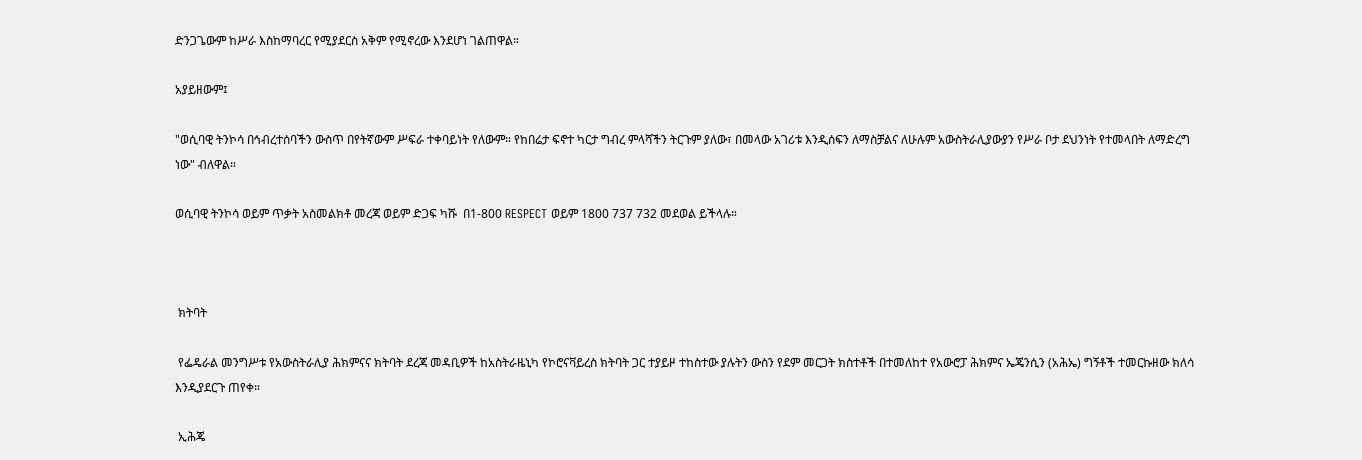ድንጋጌውም ከሥራ እስከማባረር የሚያደርስ አቅም የሚኖረው እንደሆነ ገልጠዋል።

አያይዘውም፤

"ወሲባዊ ትንኮሳ በኅብረተሰባችን ውስጥ በየትኛውም ሥፍራ ተቀባይነት የለውም። የከበሬታ ፍኖተ ካርታ ግብረ ምላሻችን ትርጉም ያለው፣ በመላው አገሪቱ እንዲሰፍን ለማስቻልና ለሁሉም አውስትራሊያውያን የሥራ ቦታ ደህንነት የተመላበት ለማድረግ ነው" ብለዋል።

ወሲባዊ ትንኮሳ ወይም ጥቃት አስመልክቶ መረጃ ወይም ድጋፍ ካሹ  በ1-800 RESPECT ወይም 1800 737 732 መደወል ይችላሉ።



 ክትባት

 የፌዴራል መንግሥቱ የአውስትራሊያ ሕክምናና ክትባት ደረጃ መዳቢዎች ከአስትራዜኒካ የኮሮናቫይረስ ክትባት ጋር ተያይዞ ተከስተው ያሉትን ውስን የደም መርጋት ክስተቶች በተመለከተ የአውሮፓ ሕክምና ኤጄንሲን (አሕኤ) ግኝቶች ተመርኩዘው ክለሳ እንዲያደርጉ ጠየቀ።

 ኢሕጄ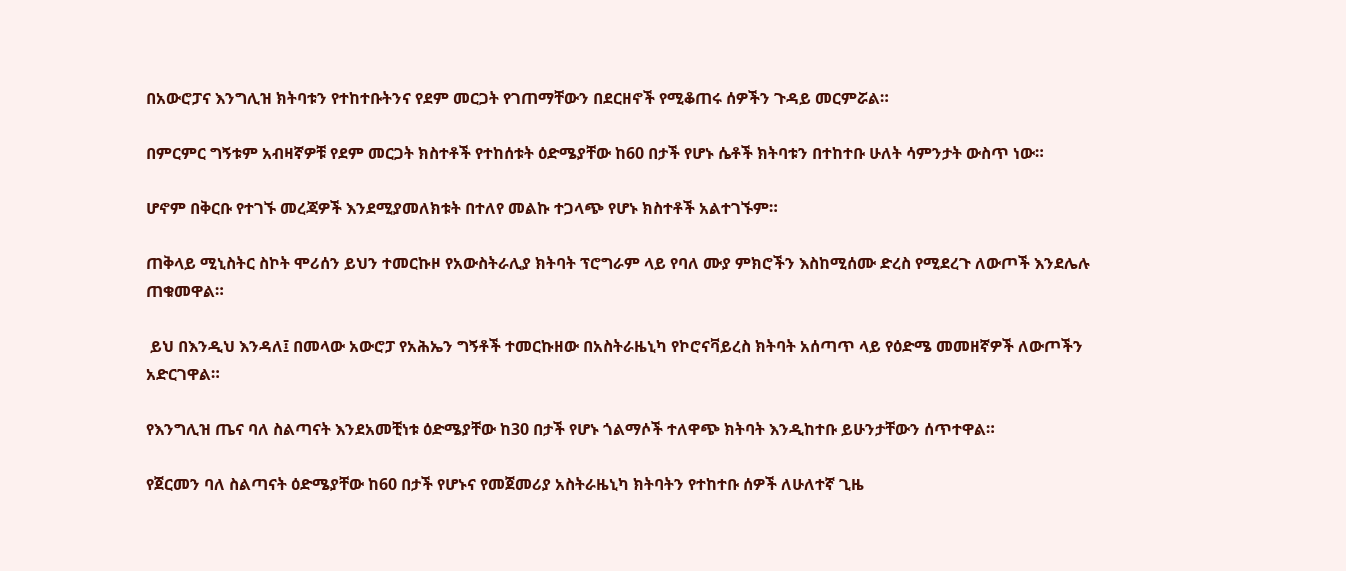በአውሮፓና እንግሊዝ ክትባቱን የተከተቡትንና የደም መርጋት የገጠማቸውን በደርዘኖች የሚቆጠሩ ሰዎችን ጉዳይ መርምሯል።

በምርምር ግኝቱም አብዛኛዎቹ የደም መርጋት ክስተቶች የተከሰቱት ዕድሜያቸው ከ60 በታች የሆኑ ሴቶች ክትባቱን በተከተቡ ሁለት ሳምንታት ውስጥ ነው።

ሆኖም በቅርቡ የተገኙ መረጃዎች እንደሚያመለክቱት በተለየ መልኩ ተጋላጭ የሆኑ ክስተቶች አልተገኙም።

ጠቅላይ ሚኒስትር ስኮት ሞሪሰን ይህን ተመርኩዞ የአውስትራሊያ ክትባት ፕሮግራም ላይ የባለ ሙያ ምክሮችን እስከሚሰሙ ድረስ የሚደረጉ ለውጦች እንደሌሉ ጠቁመዋል።

 ይህ በእንዲህ እንዳለ፤ በመላው አውሮፓ የአሕኤን ግኝቶች ተመርኩዘው በአስትራዜኒካ የኮሮናቫይረስ ክትባት አሰጣጥ ላይ የዕድሜ መመዘኛዎች ለውጦችን አድርገዋል።

የእንግሊዝ ጤና ባለ ስልጣናት እንደአመቺነቱ ዕድሜያቸው ከ30 በታች የሆኑ ጎልማሶች ተለዋጭ ክትባት እንዲከተቡ ይሁንታቸውን ሰጥተዋል።

የጀርመን ባለ ስልጣናት ዕድሜያቸው ከ60 በታች የሆኑና የመጀመሪያ አስትራዜኒካ ክትባትን የተከተቡ ሰዎች ለሁለተኛ ጊዜ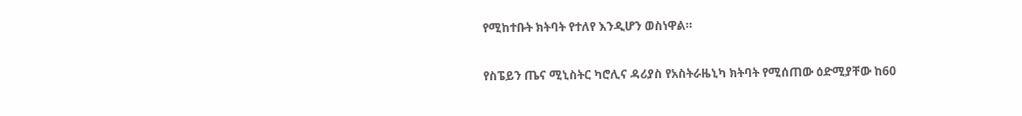የሚከተቡት ክትባት የተለየ እንዲሆን ወስነዋል።

የስፔይን ጤና ሚኒስትር ካሮሊና ዳሪያስ የአስትራዜኒካ ክትባት የሚሰጠው ዕድሚያቸው ከ60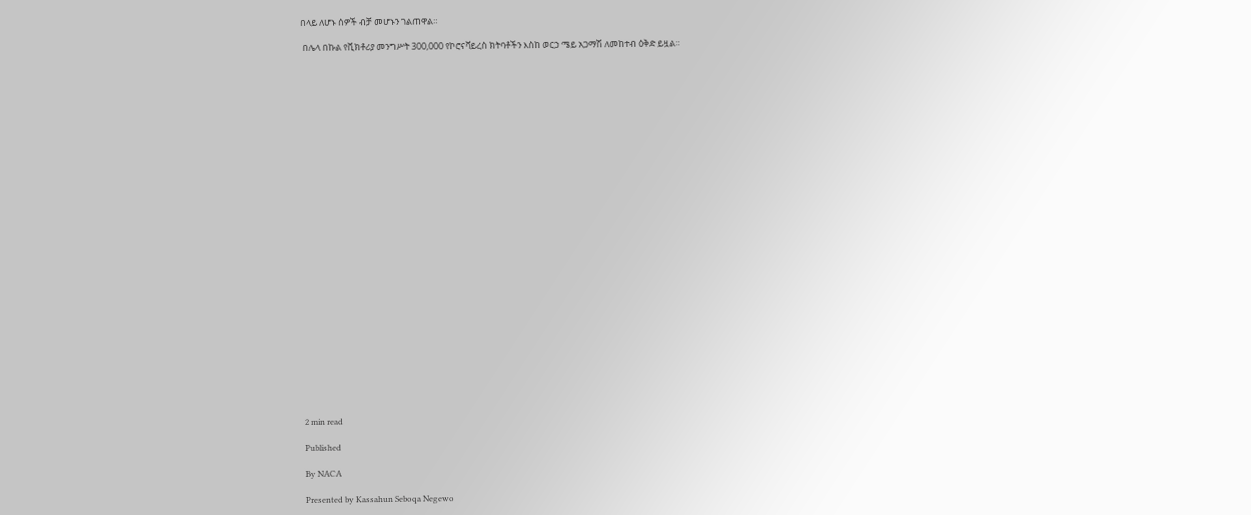በላይ ለሆኑ ሰዎች ብቻ መሆኑን ገልጠዋል።

 በሌላ በኩል የቪክቶሪያ መንግሥት 300,000 የኮሮናቫይረስ ክትባቶችን እስከ ወርኃ ሜይ አጋማሽ ለመከተብ ዕቅድ ይዟል።




























2 min read

Published

By NACA

Presented by Kassahun Seboqa Negewo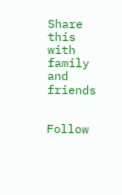Share this with family and friends


Follow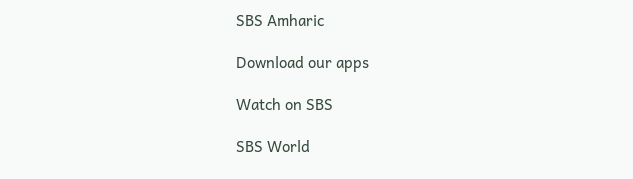SBS Amharic

Download our apps

Watch on SBS

SBS World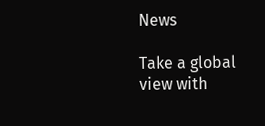News

Take a global view with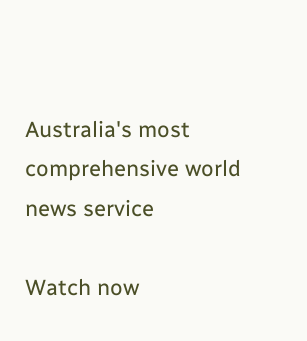Australia's most comprehensive world news service

Watch now